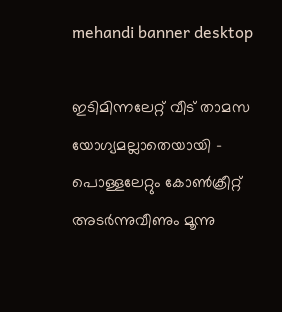mehandi banner desktop

ഇടിമിന്നലേറ്റ് വീട് താമസ യോഗ്യമല്ലാതെയായി – പൊള്ളലേറ്റും കോൺക്രീറ്റ് അടർന്നുവീണും മൂന്നു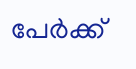പേർക്ക്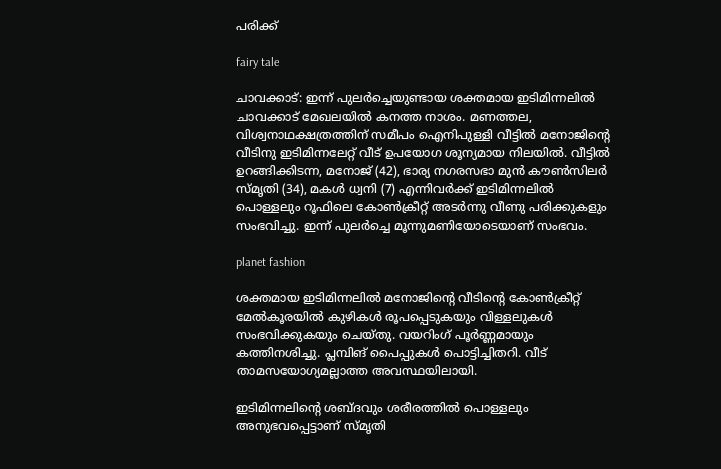പരിക്ക്

fairy tale

ചാവക്കാട്: ഇന്ന് പുലർച്ചെയുണ്ടായ ശക്തമായ ഇടിമിന്നലിൽ ചാവക്കാട് മേഖലയിൽ കനത്ത നാശം. മണത്തല, വിശ്വനാഥക്ഷത്രത്തിന് സമീപം ഐനിപുള്ളി വീട്ടിൽ മനോജിന്റെ വീടിനു ഇടിമിന്നലേറ്റ് വീട് ഉപയോഗ ശൂന്യമായ നിലയിൽ. വീട്ടിൽ ഉറങ്ങിക്കിടന്ന, മനോജ്‌ (42), ഭാര്യ നഗരസഭാ മുൻ കൗൺസിലർ സ്മൃതി (34), മകൾ ധ്വനി (7) എന്നിവർക്ക് ഇടിമിന്നലിൽ പൊള്ളലും റൂഫിലെ കോൺക്രീറ്റ് അടർന്നു വീണു പരിക്കുകളും സംഭവിച്ചു. ഇന്ന് പുലർച്ചെ മൂന്നുമണിയോടെയാണ് സംഭവം.

planet fashion

ശക്തമായ ഇടിമിന്നലിൽ മനോജിന്റെ വീടിന്റെ കോൺക്രീറ്റ് മേൽകൂരയിൽ കുഴികൾ രൂപപ്പെടുകയും വിള്ളലുകൾ സംഭവിക്കുകയും ചെയ്തു. വയറിംഗ് പൂർണ്ണമായും കത്തിനശിച്ചു. പ്ലമ്പിങ് പൈപ്പുകൾ പൊട്ടിച്ചിതറി. വീട് താമസയോഗ്യമല്ലാത്ത അവസ്ഥയിലായി.

ഇടിമിന്നലിന്റെ ശബ്ദവും ശരീരത്തിൽ പൊള്ളലും അനുഭവപ്പെട്ടാണ് സ്മൃതി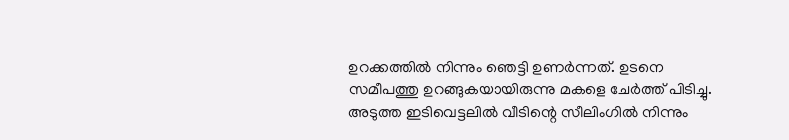ഉറക്കത്തിൽ നിന്നും ഞെട്ടി ഉണർന്നത്. ഉടനെ സമീപത്തു ഉറങ്ങുകയായിരുന്നു മകളെ ചേർത്ത് പിടിച്ചു. അടുത്ത ഇടിവെട്ടലിൽ വീടിന്റെ സീലിംഗിൽ നിന്നും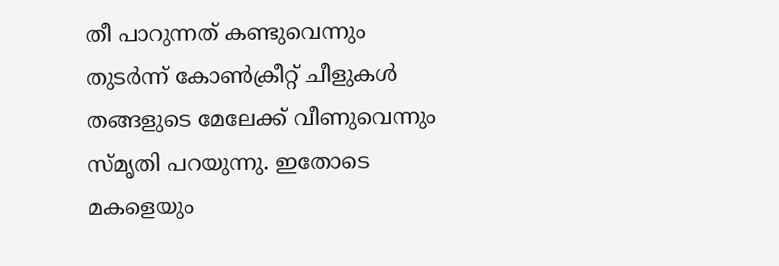തീ പാറുന്നത് കണ്ടുവെന്നും തുടർന്ന് കോൺക്രീറ്റ് ചീളുകൾ തങ്ങളുടെ മേലേക്ക് വീണുവെന്നും സ്മൃതി പറയുന്നു. ഇതോടെ മകളെയും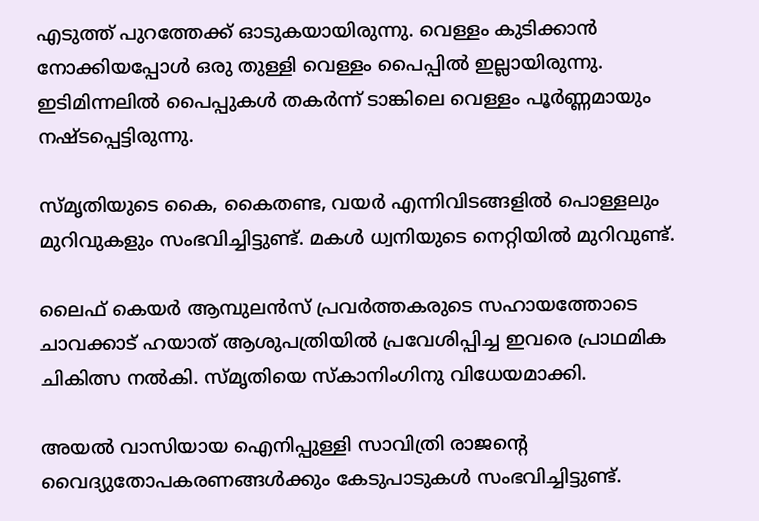എടുത്ത് പുറത്തേക്ക് ഓടുകയായിരുന്നു. വെള്ളം കുടിക്കാൻ നോക്കിയപ്പോൾ ഒരു തുള്ളി വെള്ളം പൈപ്പിൽ ഇല്ലായിരുന്നു. ഇടിമിന്നലിൽ പൈപ്പുകൾ തകർന്ന് ടാങ്കിലെ വെള്ളം പൂർണ്ണമായും നഷ്ടപ്പെട്ടിരുന്നു.

സ്മൃതിയുടെ കൈ, കൈതണ്ട, വയർ എന്നിവിടങ്ങളിൽ പൊള്ളലും മുറിവുകളും സംഭവിച്ചിട്ടുണ്ട്. മകൾ ധ്വനിയുടെ നെറ്റിയിൽ മുറിവുണ്ട്.

ലൈഫ് കെയർ ആമ്പുലൻസ് പ്രവർത്തകരുടെ സഹായത്തോടെ ചാവക്കാട് ഹയാത് ആശുപത്രിയിൽ പ്രവേശിപ്പിച്ച ഇവരെ പ്രാഥമിക ചികിത്സ നൽകി. സ്‌മൃതിയെ സ്കാനിംഗിനു വിധേയമാക്കി.

അയൽ വാസിയായ ഐനിപ്പുള്ളി സാവിത്രി രാജന്റെ വൈദ്യുതോപകരണങ്ങൾക്കും കേടുപാടുകൾ സംഭവിച്ചിട്ടുണ്ട്.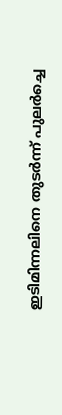ഇടിമിന്നലിനെ തുടർന്ന് പുലർച്ചെ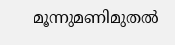മൂന്നുമണിമുതൽ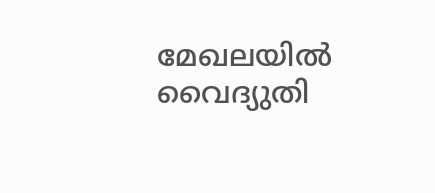മേഖലയിൽ വൈദ്യുതി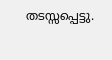തടസ്സപ്പെട്ടു.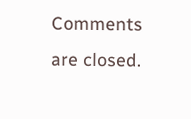Comments are closed.